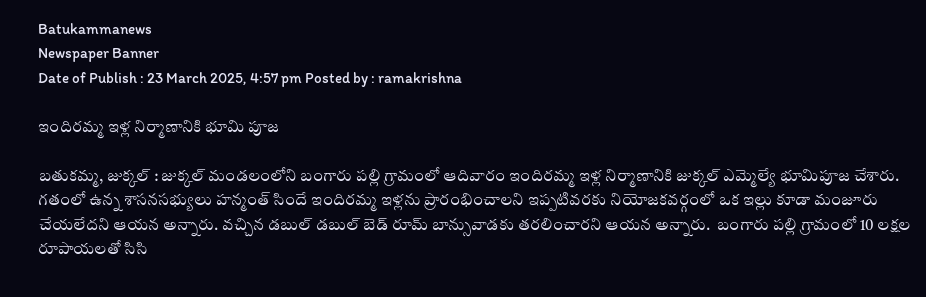Batukammanews
Newspaper Banner
Date of Publish : 23 March 2025, 4:57 pm Posted by : ramakrishna

ఇందిరమ్మ ఇళ్ల నిర్మాణానికి భూమి పూజ

బతుకమ్మ, జుక్కల్ : జుక్కల్ మండలంలోని బంగారు పల్లి గ్రామంలో ఆదివారం ఇందిరమ్మ ఇళ్ల నిర్మాణానికి జుక్కల్ ఎమ్మెల్యే భూమిపూజ చేశారు. గతంలో ఉన్న శాసనసభ్యులు హన్మంత్ సిందే ఇందిరమ్మ ఇళ్లను ప్రారంభించాలని ఇప్పటివరకు నియోజకవర్గంలో ఒక ఇల్లు కూడా మంజూరు చేయలేదని ఆయన అన్నారు. వచ్చిన డబుల్ డబుల్ బెడ్ రూమ్ బాన్సువాడకు తరలించారని ఆయన అన్నారు.  బంగారు పల్లి గ్రామంలో 10 లక్షల రూపాయలతో సిసి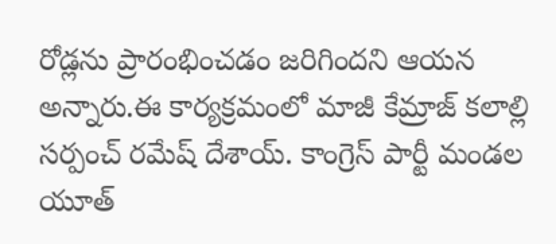రోడ్లను ప్రారంభించడం జరిగిందని ఆయన అన్నారు.ఈ కార్యక్రమంలో మాజీ కేమ్రాజ్ కలాల్లి సర్పంచ్ రమేష్ దేశాయ్. కాంగ్రెస్ పార్టీ మండల యూత్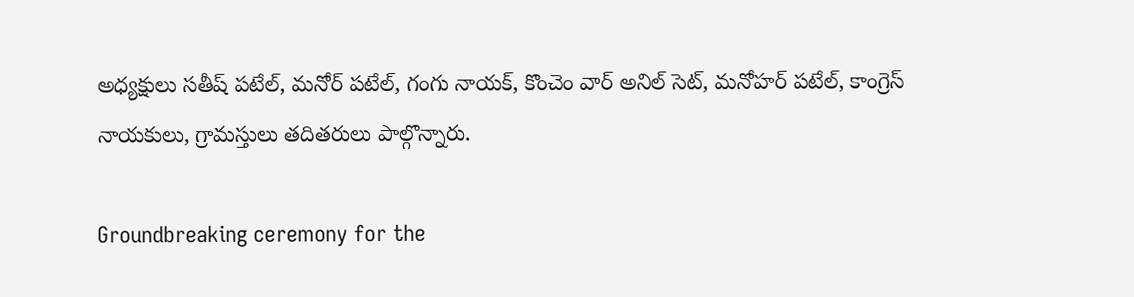అధ్యక్షులు సతీష్ పటేల్, మనోర్ పటేల్, గంగు నాయక్, కొంచెం వార్ అనిల్ సెట్, మనోహర్ పటేల్, కాంగ్రెస్ నాయకులు, గ్రామస్తులు తదితరులు పాల్గొన్నారు.

Groundbreaking ceremony for the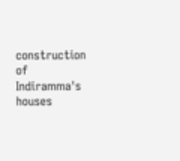construction of Indiramma's houses